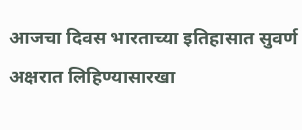आजचा दिवस भारताच्या इतिहासात सुवर्ण अक्षरात लिहिण्यासारखा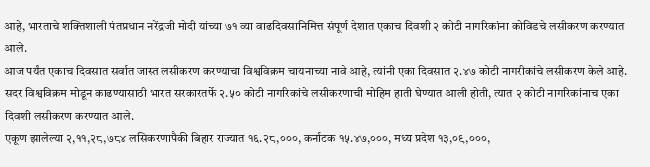आहे, भारताचे शक्तिशाली पंतप्रधान नरेंद्रजी मोदी यांच्या ७१ व्या वाढदिवसानिमित्त संपूर्ण देशात एकाच दिवशी २ कोटी नागरिकांना कोविडचे लसीकरण करण्यात आले.
आज पर्यंत एकाच दिवसात सर्वात जास्त लसीकरण करण्याचा विश्वविक्रम चायनाच्या नावे आहे, त्यांनी एका दिवसात २.४७ कोटी नागरीकांचे लसीकरण केले आहे. सदर विश्वविक्रम मोडून काढण्यासाठी भारत सरकारतर्फे २.५० कोटी नागरिकांचे लसीकरणाची मोहिम हाती घेण्यात आली होती, त्यात २ कोटी नागरिकांनाच एका दिवशी लसीकरण करण्यात आले.
एकूण झालेल्या २,११,२८,७८४ लसिकरणापैकी बिहार राज्यात १६.२८,०००, कर्नाटक १५.४७,०००, मध्य प्रदेश १३,०९,०००,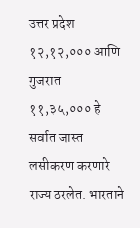उत्तर प्रदेश १२,१२,००० आणि गुजरात ११,३५,००० हे सर्वात जास्त लसीकरण करणारे राज्य ठरलेत. भारताने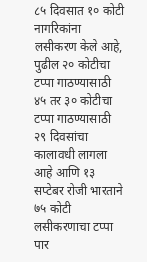८५ दिवसात १० कोटी नागरिकांना लसीकरण केले आहे, पुढील २० कोटीचा टप्पा गाठण्यासाठी ४५ तर ३० कोटीचा टप्पा गाठण्यासाठी २९ दिवसांचा कालावधी लागला आहे आणि १३ सप्टेबर रोजी भारताने ७५ कोटी लसीकरणाचा टप्पा पार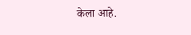केला आहे.